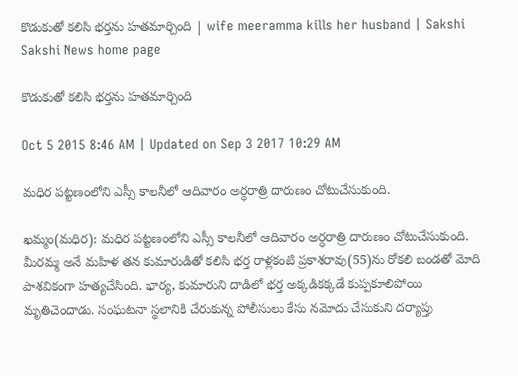కొడుకుతో కలిసి భర్తను హతమార్చింది | wife meeramma kills her husband | Sakshi
Sakshi News home page

కొడుకుతో కలిసి భర్తను హతమార్చింది

Oct 5 2015 8:46 AM | Updated on Sep 3 2017 10:29 AM

మధిర పట్టణంలోని ఎస్సీ కాలనీలో ఆదివారం అర్ధరాత్రి దారుణం చోటుచేసుకుంది.

ఖమ్మం(మధిర): మధిర పట్టణంలోని ఎస్సీ కాలనీలో ఆదివారం అర్ధరాత్రి దారుణం చోటుచేసుకుంది. మీరమ్మ అనే మహిళ తన కుమారుడితో కలిసి భర్త రాళ్లకంటి ప్రకాశరావు(55)ను రోకలి బండతో మోది పాశవికంగా హత్యచేసింది. భార్య, కుమారుని దాడిలో భర్త అక్కడికక్కడే కుప్పకూలిపోయి మృతిచెందాడు. సంఘటనా స్థలానికి చేరుకున్న పోలీసులు కేసు నమోదు చేసుకుని దర్యాప్తు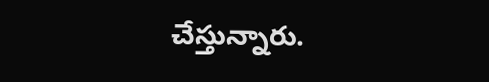చేస్తున్నారు.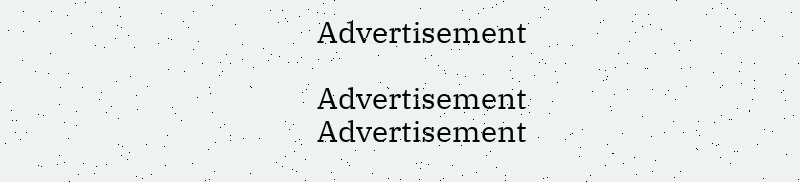Advertisement

Advertisement
Advertisement